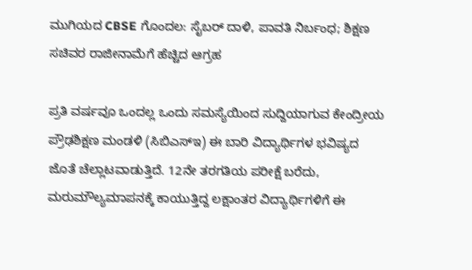ಮುಗಿಯದ CBSE ಗೊಂದಲ: ಸೈಬರ್ ದಾಳಿ, ಪಾವತಿ ನಿರ್ಬಂಧ; ಶಿಕ್ಷಣ ಸಚಿವರ ರಾಜೀನಾಮೆಗೆ ಹೆಚ್ಚಿದ ಆಗ್ರಹ

ಪ್ರತಿ ವರ್ಷವೂ ಒಂದಲ್ಲ ಒಂದು ಸಮಸ್ಯೆಯಿಂದ ಸುದ್ದಿಯಾಗುವ ಕೇಂದ್ರೀಯ ಪ್ರೌಢಶಿಕ್ಷಣ ಮಂಡಳಿ (ಸಿಬಿಎಸ್‌ಇ) ಈ ಬಾರಿ ವಿದ್ಯಾರ್ಥಿಗಳ ಭವಿಷ್ಯದ ಜೊತೆ ಚೆಲ್ಲಾಟವಾಡುತ್ತಿದೆ. 12ನೇ ತರಗತಿಯ ಪರೀಕ್ಷೆ ಬರೆದು, ಮರುಮೌಲ್ಯಮಾಪನಕ್ಕೆ ಕಾಯುತ್ತಿದ್ದ ಲಕ್ಷಾಂತರ ವಿದ್ಯಾರ್ಥಿಗಳಿಗೆ ಈ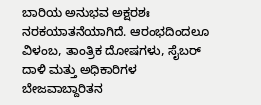ಬಾರಿಯ ಅನುಭವ ಅಕ್ಷರಶಃ ನರಕಯಾತನೆಯಾಗಿದೆ. ಆರಂಭದಿಂದಲೂ ವಿಳಂಬ, ತಾಂತ್ರಿಕ ದೋಷಗಳು, ಸೈಬರ್ ದಾಳಿ ಮತ್ತು ಅಧಿಕಾರಿಗಳ ಬೇಜವಾಬ್ದಾರಿತನ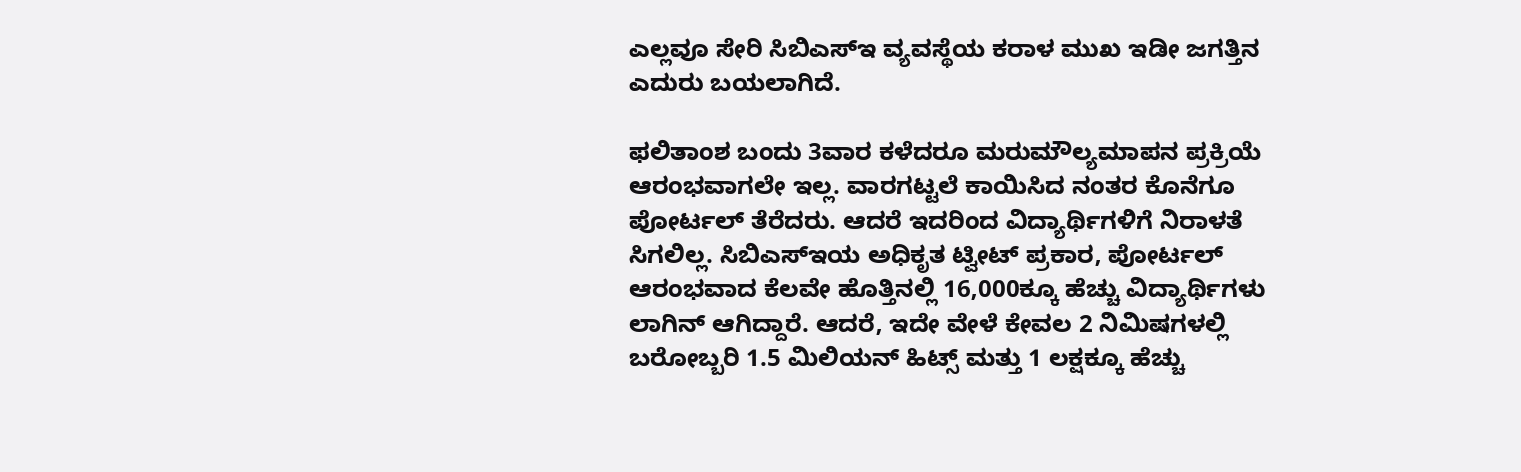ಎಲ್ಲವೂ ಸೇರಿ ಸಿಬಿಎಸ್‌ಇ ವ್ಯವಸ್ಥೆಯ ಕರಾಳ ಮುಖ ಇಡೀ ಜಗತ್ತಿನ ಎದುರು ಬಯಲಾಗಿದೆ.

ಫಲಿತಾಂಶ ಬಂದು 3ವಾರ ಕಳೆದರೂ ಮರುಮೌಲ್ಯಮಾಪನ ಪ್ರಕ್ರಿಯೆ ಆರಂಭವಾಗಲೇ ಇಲ್ಲ. ವಾರಗಟ್ಟಲೆ ಕಾಯಿಸಿದ ನಂತರ ಕೊನೆಗೂ ಪೋರ್ಟಲ್ ತೆರೆದರು. ಆದರೆ ಇದರಿಂದ ವಿದ್ಯಾರ್ಥಿಗಳಿಗೆ ನಿರಾಳತೆ ಸಿಗಲಿಲ್ಲ. ಸಿಬಿಎಸ್‌ಇಯ ಅಧಿಕೃತ ಟ್ವೀಟ್ ಪ್ರಕಾರ, ಪೋರ್ಟಲ್ ಆರಂಭವಾದ ಕೆಲವೇ ಹೊತ್ತಿನಲ್ಲಿ 16,000ಕ್ಕೂ ಹೆಚ್ಚು ವಿದ್ಯಾರ್ಥಿಗಳು ಲಾಗಿನ್ ಆಗಿದ್ದಾರೆ. ಆದರೆ, ಇದೇ ವೇಳೆ ಕೇವಲ 2 ನಿಮಿಷಗಳಲ್ಲಿ ಬರೋಬ್ಬರಿ 1.5 ಮಿಲಿಯನ್ ಹಿಟ್ಸ್ ಮತ್ತು 1 ಲಕ್ಷಕ್ಕೂ ಹೆಚ್ಚು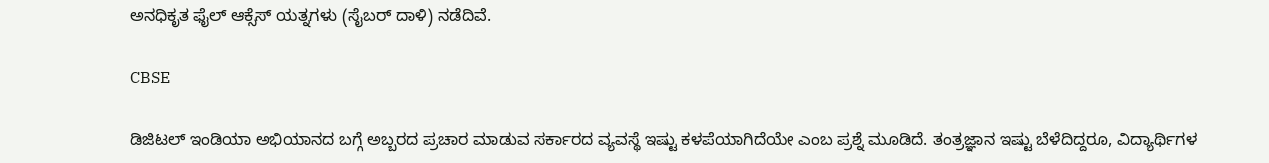ಅನಧಿಕೃತ ಫೈಲ್ ಆಕ್ಸೆಸ್ ಯತ್ನಗಳು (ಸೈಬರ್ ದಾಳಿ) ನಡೆದಿವೆ.

CBSE

ಡಿಜಿಟಲ್ ಇಂಡಿಯಾ ಅಭಿಯಾನದ ಬಗ್ಗೆ ಅಬ್ಬರದ ಪ್ರಚಾರ ಮಾಡುವ ಸರ್ಕಾರದ ವ್ಯವಸ್ಥೆ ಇಷ್ಟು ಕಳಪೆಯಾಗಿದೆಯೇ ಎಂಬ ಪ್ರಶ್ನೆ ಮೂಡಿದೆ. ತಂತ್ರಜ್ಞಾನ ಇಷ್ಟು ಬೆಳೆದಿದ್ದರೂ, ವಿದ್ಯಾರ್ಥಿಗಳ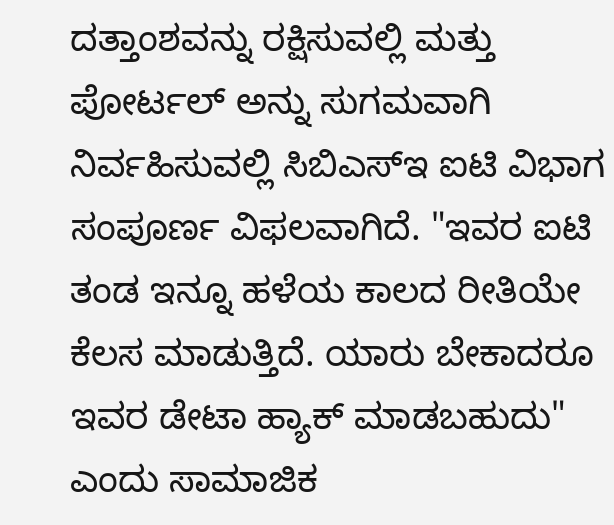ದತ್ತಾಂಶವನ್ನು ರಕ್ಷಿಸುವಲ್ಲಿ ಮತ್ತು ಪೋರ್ಟಲ್ ಅನ್ನು ಸುಗಮವಾಗಿ ನಿರ್ವಹಿಸುವಲ್ಲಿ ಸಿಬಿಎಸ್‌ಇ ಐಟಿ ವಿಭಾಗ ಸಂಪೂರ್ಣ ವಿಫಲವಾಗಿದೆ. "ಇವರ ಐಟಿ ತಂಡ ಇನ್ನೂ ಹಳೆಯ ಕಾಲದ ರೀತಿಯೇ ಕೆಲಸ ಮಾಡುತ್ತಿದೆ. ಯಾರು ಬೇಕಾದರೂ ಇವರ ಡೇಟಾ ಹ್ಯಾಕ್ ಮಾಡಬಹುದು" ಎಂದು ಸಾಮಾಜಿಕ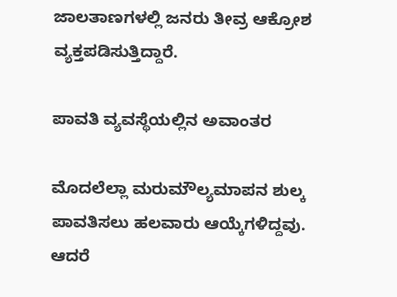ಜಾಲತಾಣಗಳಲ್ಲಿ ಜನರು ತೀವ್ರ ಆಕ್ರೋಶ ವ್ಯಕ್ತಪಡಿಸುತ್ತಿದ್ದಾರೆ.

ಪಾವತಿ ವ್ಯವಸ್ಥೆಯಲ್ಲಿನ ಅವಾಂತರ

ಮೊದಲೆಲ್ಲಾ ಮರುಮೌಲ್ಯಮಾಪನ ಶುಲ್ಕ ಪಾವತಿಸಲು ಹಲವಾರು ಆಯ್ಕೆಗಳಿದ್ದವು. ಆದರೆ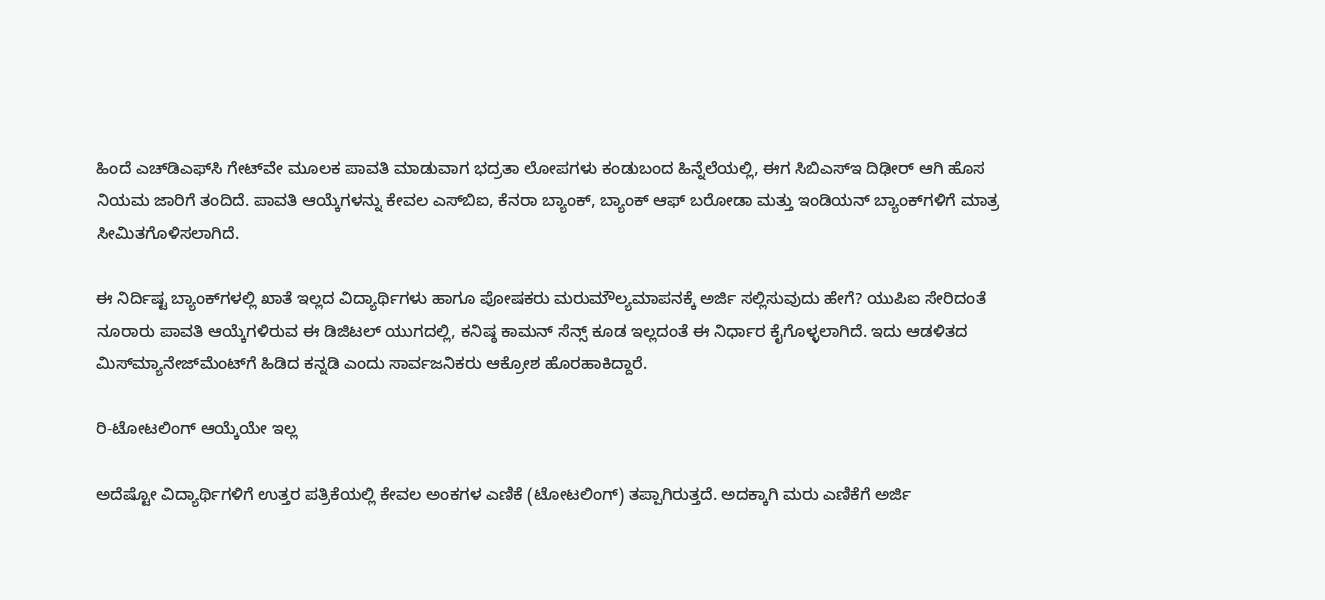ಹಿಂದೆ ಎಚ್‌ಡಿಎಫ್‌ಸಿ ಗೇಟ್‌ವೇ ಮೂಲಕ ಪಾವತಿ ಮಾಡುವಾಗ ಭದ್ರತಾ ಲೋಪಗಳು ಕಂಡುಬಂದ ಹಿನ್ನೆಲೆಯಲ್ಲಿ, ಈಗ ಸಿಬಿಎಸ್‌ಇ ದಿಢೀರ್ ಆಗಿ ಹೊಸ ನಿಯಮ ಜಾರಿಗೆ ತಂದಿದೆ. ಪಾವತಿ ಆಯ್ಕೆಗಳನ್ನು ಕೇವಲ ಎಸ್‌ಬಿಐ, ಕೆನರಾ ಬ್ಯಾಂಕ್, ಬ್ಯಾಂಕ್ ಆಫ್ ಬರೋಡಾ ಮತ್ತು ಇಂಡಿಯನ್ ಬ್ಯಾಂಕ್‌ಗಳಿಗೆ ಮಾತ್ರ ಸೀಮಿತಗೊಳಿಸಲಾಗಿದೆ.

ಈ ನಿರ್ದಿಷ್ಟ ಬ್ಯಾಂಕ್‌ಗಳಲ್ಲಿ ಖಾತೆ ಇಲ್ಲದ ವಿದ್ಯಾರ್ಥಿಗಳು ಹಾಗೂ ಪೋಷಕರು ಮರುಮೌಲ್ಯಮಾಪನಕ್ಕೆ ಅರ್ಜಿ ಸಲ್ಲಿಸುವುದು ಹೇಗೆ? ಯುಪಿಐ ಸೇರಿದಂತೆ ನೂರಾರು ಪಾವತಿ ಆಯ್ಕೆಗಳಿರುವ ಈ ಡಿಜಿಟಲ್ ಯುಗದಲ್ಲಿ, ಕನಿಷ್ಠ ಕಾಮನ್ ಸೆನ್ಸ್ ಕೂಡ ಇಲ್ಲದಂತೆ ಈ ನಿರ್ಧಾರ ಕೈಗೊಳ್ಳಲಾಗಿದೆ. ಇದು ಆಡಳಿತದ ಮಿಸ್‌ಮ್ಯಾನೇಜ್‌ಮೆಂಟ್‌ಗೆ ಹಿಡಿದ ಕನ್ನಡಿ ಎಂದು ಸಾರ್ವಜನಿಕರು ಆಕ್ರೋಶ ಹೊರಹಾಕಿದ್ದಾರೆ.

ರಿ-ಟೋಟಲಿಂಗ್ ಆಯ್ಕೆಯೇ ಇಲ್ಲ

ಅದೆಷ್ಟೋ ವಿದ್ಯಾರ್ಥಿಗಳಿಗೆ ಉತ್ತರ ಪತ್ರಿಕೆಯಲ್ಲಿ ಕೇವಲ ಅಂಕಗಳ ಎಣಿಕೆ (ಟೋಟಲಿಂಗ್) ತಪ್ಪಾಗಿರುತ್ತದೆ. ಅದಕ್ಕಾಗಿ ಮರು ಎಣಿಕೆಗೆ ಅರ್ಜಿ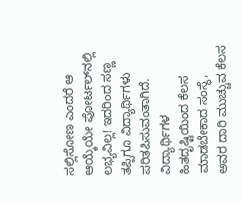ಸಲ್ಲಿಸೋಣ ಎಂದರೆ ಆ ಆಯ್ಕೆಯೇ ಪೋರ್ಟಲ್‌ನಲ್ಲಿ ಲಭ್ಯವಿಲ್ಲ! ಇದರಿಂದ ಸಣ್ಣ ತಪ್ಪಿಗೂ ವಿದ್ಯಾರ್ಥಿಗಳು ಪರಿತಪಿಸುವಂತಾಗಿದೆ. ವಿದ್ಯಾರ್ಥಿಗಳ ಹಿತದೃಷ್ಟಿಯಿಂದ ಕೆಲಸ ಮಾಡಬೇಕಾದ ಸಂಸ್ಥೆ, ಅವರ ದಾರಿ ಮುಚ್ಚುವ ಕೆಲಸ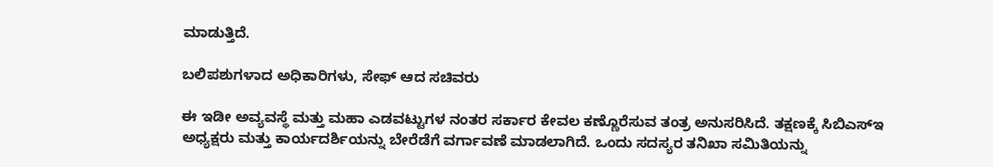ಮಾಡುತ್ತಿದೆ.

ಬಲಿಪಶುಗಳಾದ ಅಧಿಕಾರಿಗಳು, ಸೇಫ್ ಆದ ಸಚಿವರು

ಈ ಇಡೀ ಅವ್ಯವಸ್ಥೆ ಮತ್ತು ಮಹಾ ಎಡವಟ್ಟುಗಳ ನಂತರ ಸರ್ಕಾರ ಕೇವಲ ಕಣ್ಣೊರೆಸುವ ತಂತ್ರ ಅನುಸರಿಸಿದೆ. ತಕ್ಷಣಕ್ಕೆ ಸಿಬಿಎಸ್‌ಇ ಅಧ್ಯಕ್ಷರು ಮತ್ತು ಕಾರ್ಯದರ್ಶಿಯನ್ನು ಬೇರೆಡೆಗೆ ವರ್ಗಾವಣೆ ಮಾಡಲಾಗಿದೆ. ಒಂದು ಸದಸ್ಯರ ತನಿಖಾ ಸಮಿತಿಯನ್ನು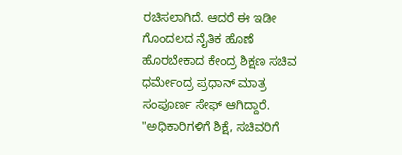ರಚಿಸಲಾಗಿದೆ. ಆದರೆ ಈ ಇಡೀ ಗೊಂದಲದ ನೈತಿಕ ಹೊಣೆ ಹೊರಬೇಕಾದ ಕೇಂದ್ರ ಶಿಕ್ಷಣ ಸಚಿವ ಧರ್ಮೇಂದ್ರ ಪ್ರಧಾನ್ ಮಾತ್ರ ಸಂಪೂರ್ಣ ಸೇಫ್ ಆಗಿದ್ದಾರೆ. "ಅಧಿಕಾರಿಗಳಿಗೆ ಶಿಕ್ಷೆ, ಸಚಿವರಿಗೆ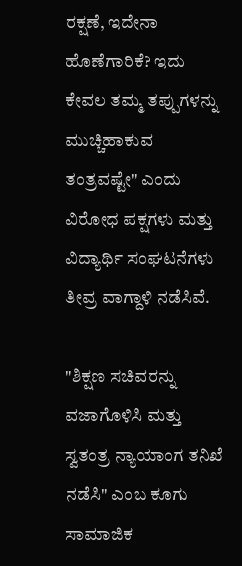ರಕ್ಷಣೆ, ಇದೇನಾ ಹೊಣೆಗಾರಿಕೆ? ಇದು ಕೇವಲ ತಮ್ಮ ತಪ್ಪುಗಳನ್ನು ಮುಚ್ಚಿಹಾಕುವ ತಂತ್ರವಷ್ಟೇ" ಎಂದು ವಿರೋಧ ಪಕ್ಷಗಳು ಮತ್ತು ವಿದ್ಯಾರ್ಥಿ ಸಂಘಟನೆಗಳು ತೀವ್ರ ವಾಗ್ದಾಳಿ ನಡೆಸಿವೆ.

"ಶಿಕ್ಷಣ ಸಚಿವರನ್ನು ವಜಾಗೊಳಿಸಿ ಮತ್ತು ಸ್ವತಂತ್ರ ನ್ಯಾಯಾಂಗ ತನಿಖೆ ನಡೆಸಿ" ಎಂಬ ಕೂಗು ಸಾಮಾಜಿಕ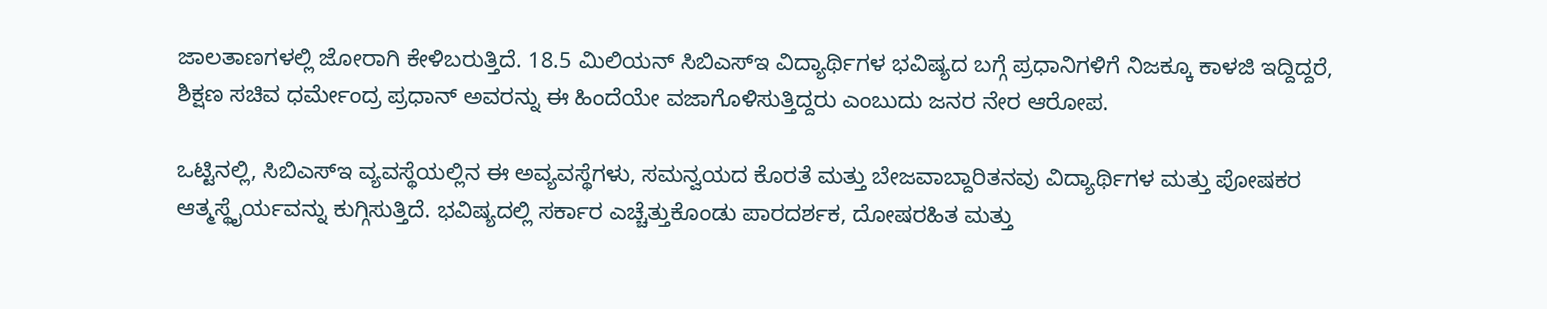ಜಾಲತಾಣಗಳಲ್ಲಿ ಜೋರಾಗಿ ಕೇಳಿಬರುತ್ತಿದೆ. 18.5 ಮಿಲಿಯನ್ ಸಿಬಿಎಸ್‌ಇ ವಿದ್ಯಾರ್ಥಿಗಳ ಭವಿಷ್ಯದ ಬಗ್ಗೆ ಪ್ರಧಾನಿಗಳಿಗೆ ನಿಜಕ್ಕೂ ಕಾಳಜಿ ಇದ್ದಿದ್ದರೆ, ಶಿಕ್ಷಣ ಸಚಿವ ಧರ್ಮೇಂದ್ರ ಪ್ರಧಾನ್ ಅವರನ್ನು ಈ ಹಿಂದೆಯೇ ವಜಾಗೊಳಿಸುತ್ತಿದ್ದರು ಎಂಬುದು ಜನರ ನೇರ ಆರೋಪ.

ಒಟ್ಟಿನಲ್ಲಿ, ಸಿಬಿಎಸ್‌ಇ ವ್ಯವಸ್ಥೆಯಲ್ಲಿನ ಈ ಅವ್ಯವಸ್ಥೆಗಳು, ಸಮನ್ವಯದ ಕೊರತೆ ಮತ್ತು ಬೇಜವಾಬ್ದಾರಿತನವು ವಿದ್ಯಾರ್ಥಿಗಳ ಮತ್ತು ಪೋಷಕರ ಆತ್ಮಸ್ಥೈರ್ಯವನ್ನು ಕುಗ್ಗಿಸುತ್ತಿದೆ. ಭವಿಷ್ಯದಲ್ಲಿ ಸರ್ಕಾರ ಎಚ್ಚೆತ್ತುಕೊಂಡು ಪಾರದರ್ಶಕ, ದೋಷರಹಿತ ಮತ್ತು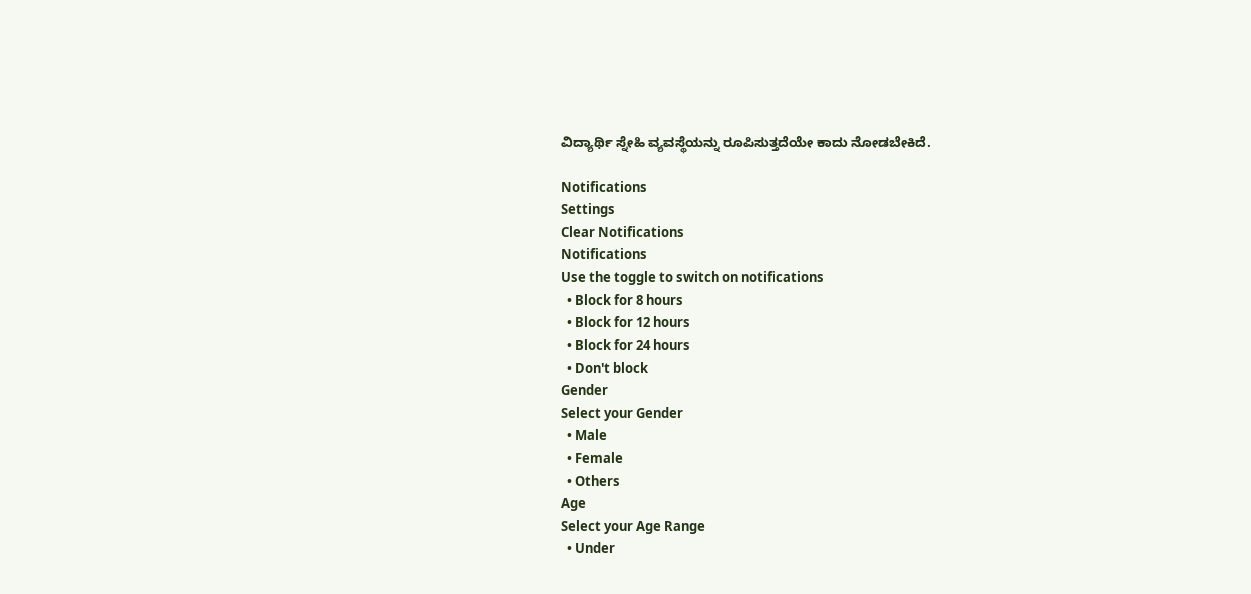ವಿದ್ಯಾರ್ಥಿ ಸ್ನೇಹಿ ವ್ಯವಸ್ಥೆಯನ್ನು ರೂಪಿಸುತ್ತದೆಯೇ ಕಾದು ನೋಡಬೇಕಿದೆ.

Notifications
Settings
Clear Notifications
Notifications
Use the toggle to switch on notifications
  • Block for 8 hours
  • Block for 12 hours
  • Block for 24 hours
  • Don't block
Gender
Select your Gender
  • Male
  • Female
  • Others
Age
Select your Age Range
  • Under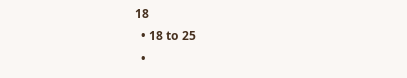18
  • 18 to 25
  •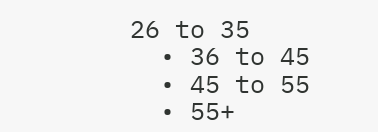26 to 35
  • 36 to 45
  • 45 to 55
  • 55+